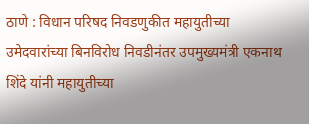ठाणे : विधान परिषद निवडणुकीत महायुतीच्या उमेदवारांच्या बिनविरोध निवडीनंतर उपमुख्यमंत्री एकनाथ शिंदे यांनी महायुतीच्या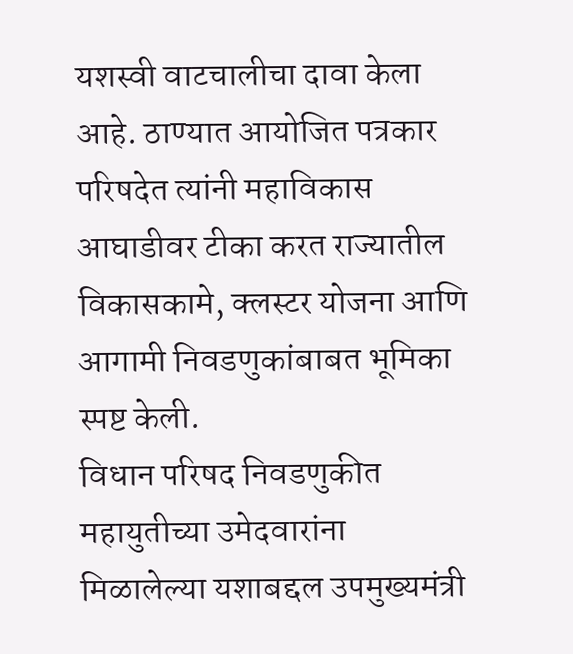यशस्वी वाटचालीचा दावा केला आहे. ठाण्यात आयोजित पत्रकार परिषदेत त्यांनी महाविकास आघाडीवर टीका करत राज्यातील विकासकामे, क्लस्टर योजना आणि आगामी निवडणुकांबाबत भूमिका स्पष्ट केली.
विधान परिषद निवडणुकीत महायुतीच्या उमेदवारांना मिळालेल्या यशाबद्दल उपमुख्यमंत्री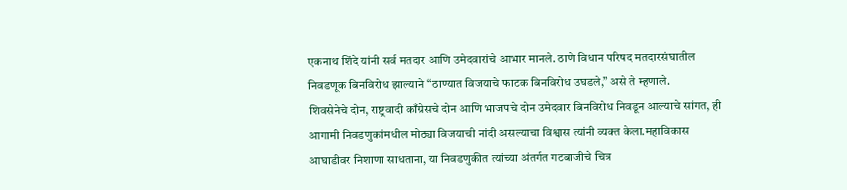एकनाथ शिंदे यांनी सर्व मतदार आणि उमेदवारांचे आभार मानले. ठाणे विधान परिषद मतदारसंघातील निवडणूक बिनविरोध झाल्याने “ठाण्यात विजयाचे फाटक बिनविरोध उघडले,” असे ते म्हणाले.
शिवसेनेचे दोन, राष्ट्रवादी काँग्रेसचे दोन आणि भाजपचे दोन उमेदवार बिनविरोध निवडून आल्याचे सांगत, ही आगामी निवडणुकांमधील मोठ्या विजयाची नांदी असल्याचा विश्वास त्यांनी व्यक्त केला.महाविकास आघाडीवर निशाणा साधताना, या निवडणुकीत त्यांच्या अंतर्गत गटबाजीचे चित्र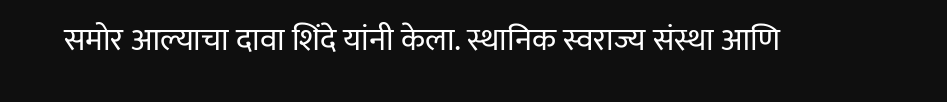समोर आल्याचा दावा शिंदे यांनी केला. स्थानिक स्वराज्य संस्था आणि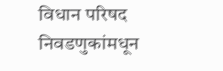विधान परिषद निवडणुकांमधून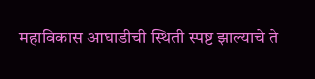महाविकास आघाडीची स्थिती स्पष्ट झाल्याचे ते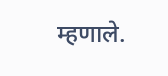म्हणाले.